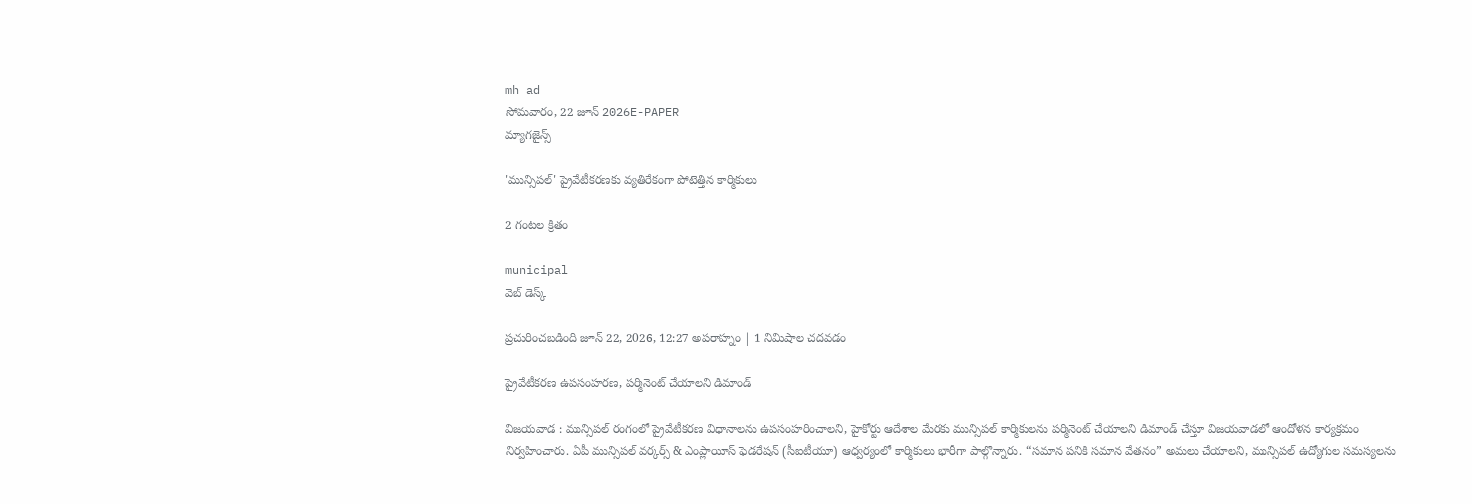mh ad
సోమవారం, 22 జూన్ 2026E-PAPER
మ్యాగజైన్స్

'మున్సిపల్' ప్రైవేటీకరణకు వ్యతిరేకంగా పోటెత్తిన కార్మికులు

2 గంటల క్రితం

municipal
వెబ్ డెస్క్

ప్రచురించబడింది జూన్ 22, 2026, 12:27 అపరాహ్నం | 1 నిమిషాల చదవడం

ప్రైవేటీకరణ ఉపసంహరణ, పర్మినెంట్ చేయాలని డిమాండ్

విజయవాడ : మున్సిపల్ రంగంలో ప్రైవేటీకరణ విధానాలను ఉపసంహరించాలని, హైకోర్టు ఆదేశాల మేరకు మున్సిపల్ కార్మికులను పర్మినెంట్ చేయాలని డిమాండ్ చేస్తూ విజయవాడలో ఆందోళన కార్యక్రమం నిర్వహించారు. ఏపీ మున్సిపల్ వర్కర్స్ & ఎంప్లాయీస్ ఫెడరేషన్ (సీఐటీయూ) ఆధ్వర్యంలో కార్మికులు భారీగా పాల్గొన్నారు. “సమాన పనికి సమాన వేతనం” అమలు చేయాలని, మున్సిపల్ ఉద్యోగుల సమస్యలను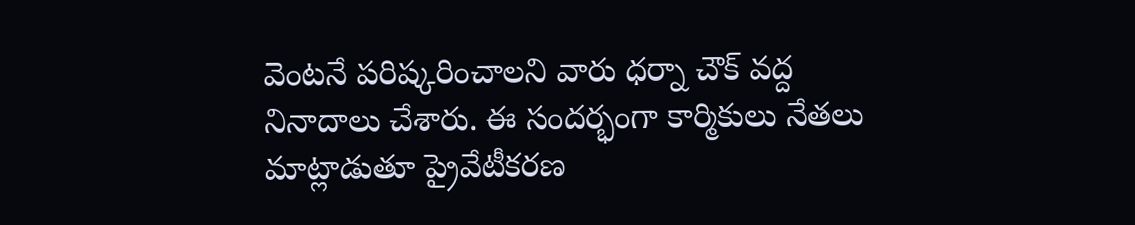వెంటనే పరిష్కరించాలని వారు ధర్నా చౌక్ వద్ద నినాదాలు చేశారు. ఈ సందర్భంగా కార్మికులు నేతలు మాట్లాడుతూ ప్రైవేటీకరణ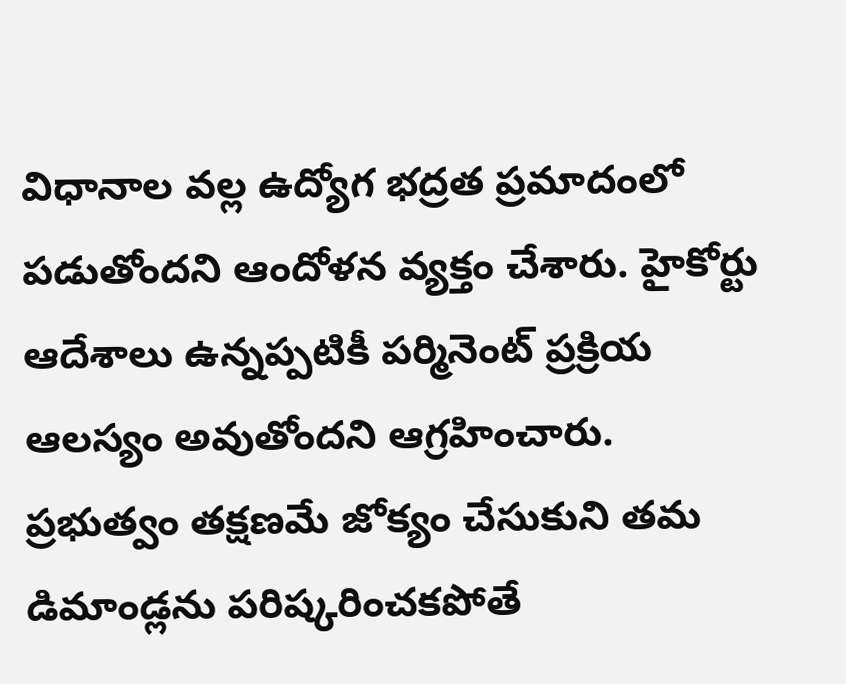విధానాల వల్ల ఉద్యోగ భద్రత ప్రమాదంలో పడుతోందని ఆందోళన వ్యక్తం చేశారు. హైకోర్టు ఆదేశాలు ఉన్నప్పటికీ పర్మినెంట్ ప్రక్రియ ఆలస్యం అవుతోందని ఆగ్రహించారు. ప్రభుత్వం తక్షణమే జోక్యం చేసుకుని తమ డిమాండ్లను పరిష్కరించకపోతే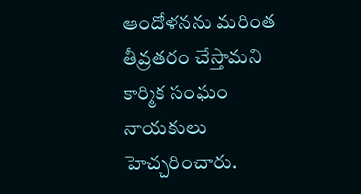ఆందోళనను మరింత తీవ్రతరం చేస్తామని కార్మిక సంఘం నాయకులు హెచ్చరించారు.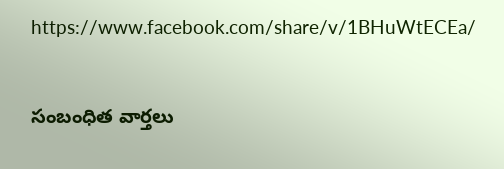https://www.facebook.com/share/v/1BHuWtECEa/


సంబంధిత వార్తలు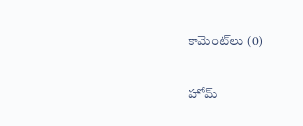కామెంట్‌లు (0)

హోమ్